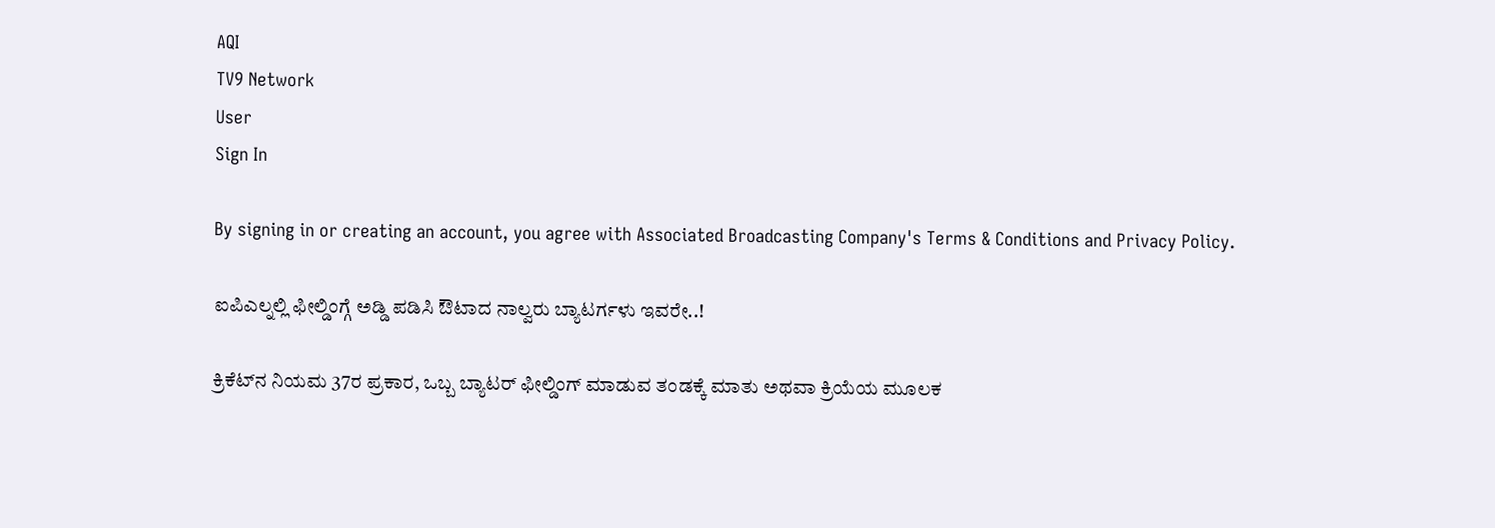AQI
TV9 Network
User
Sign In

By signing in or creating an account, you agree with Associated Broadcasting Company's Terms & Conditions and Privacy Policy.

ಐಪಿಎಲ್ನಲ್ಲಿ ಫೀಲ್ಡಿಂಗ್ಗೆ ಅಡ್ಡಿ ಪಡಿಸಿ ಔಟಾದ ನಾಲ್ವರು ಬ್ಯಾಟರ್ಗಳು ಇವರೇ..!

ಕ್ರಿಕೆಟ್‌ನ ನಿಯಮ 37ರ ಪ್ರಕಾರ, ಒಬ್ಬ ಬ್ಯಾಟರ್ ಫೀಲ್ಡಿಂಗ್ ಮಾಡುವ ತಂಡಕ್ಕೆ ಮಾತು ಅಥವಾ ಕ್ರಿಯೆಯ ಮೂಲಕ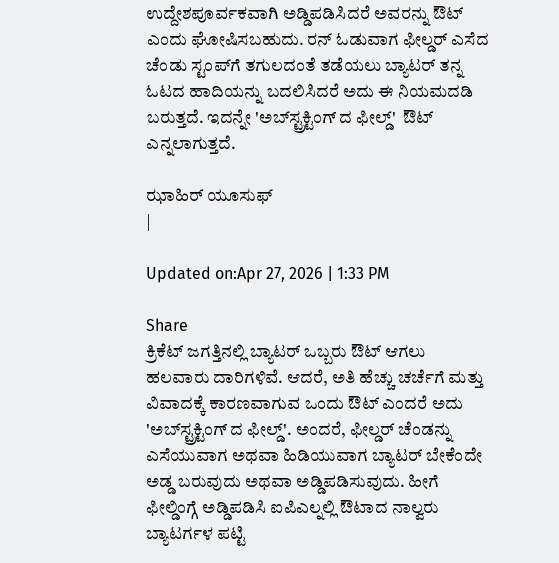ಉದ್ದೇಶಪೂರ್ವಕವಾಗಿ ಅಡ್ಡಿಪಡಿಸಿದರೆ ಅವರನ್ನು ಔಟ್ ಎಂದು ಘೋಷಿಸಬಹುದು. ರನ್ ಓಡುವಾಗ ಫೀಲ್ಡರ್ ಎಸೆದ ಚೆಂಡು ಸ್ಟಂಪ್‌ಗೆ ತಗುಲದಂತೆ ತಡೆಯಲು ಬ್ಯಾಟರ್ ತನ್ನ ಓಟದ ಹಾದಿಯನ್ನು ಬದಲಿಸಿದರೆ ಅದು ಈ ನಿಯಮದಡಿ ಬರುತ್ತದೆ. ಇದನ್ನೇ 'ಅಬ್‌ಸ್ಟ್ರಕ್ಟಿಂಗ್ ದ ಫೀಲ್ಡ್'  ಔಟ್ ಎನ್ನಲಾಗುತ್ತದೆ.

ಝಾಹಿರ್ ಯೂಸುಫ್
|

Updated on:Apr 27, 2026 | 1:33 PM

Share
ಕ್ರಿಕೆಟ್ ಜಗತ್ತಿನಲ್ಲಿ ಬ್ಯಾಟರ್ ಒಬ್ಬರು ಔಟ್ ಆಗಲು ಹಲವಾರು ದಾರಿಗಳಿವೆ. ಆದರೆ, ಅತಿ ಹೆಚ್ಚು ಚರ್ಚೆಗೆ ಮತ್ತು ವಿವಾದಕ್ಕೆ ಕಾರಣವಾಗುವ ಒಂದು ಔಟ್ ಎಂದರೆ ಅದು 'ಅಬ್‌ಸ್ಟ್ರಕ್ಟಿಂಗ್ ದ ಫೀಲ್ಡ್'. ಅಂದರೆ, ಫೀಲ್ಡರ್ ಚೆಂಡನ್ನು ಎಸೆಯುವಾಗ ಅಥವಾ ಹಿಡಿಯುವಾಗ ಬ್ಯಾಟರ್ ಬೇಕೆಂದೇ ಅಡ್ಡ ಬರುವುದು ಅಥವಾ ಅಡ್ಡಿಪಡಿಸುವುದು. ಹೀಗೆ ಫೀಲ್ಡಿಂಗ್ಗೆ ಅಡ್ಡಿಪಡಿಸಿ ಐಪಿಎಲ್ನಲ್ಲಿ ಔಟಾದ ನಾಲ್ವರು ಬ್ಯಾಟರ್ಗಳ ಪಟ್ಟಿ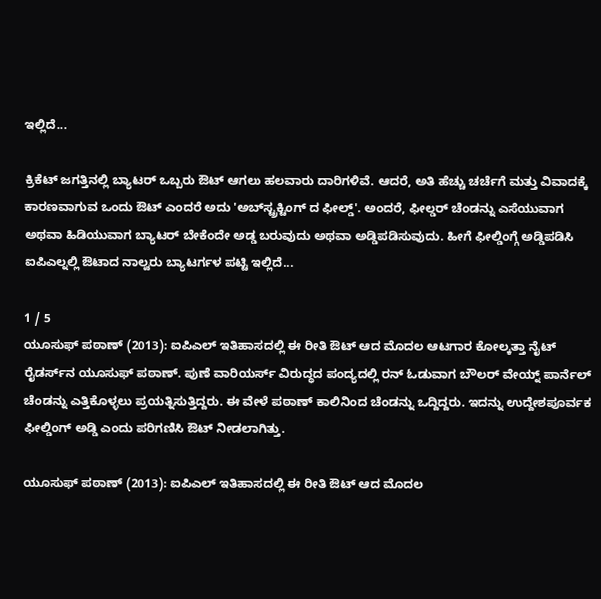ಇಲ್ಲಿದೆ...

ಕ್ರಿಕೆಟ್ ಜಗತ್ತಿನಲ್ಲಿ ಬ್ಯಾಟರ್ ಒಬ್ಬರು ಔಟ್ ಆಗಲು ಹಲವಾರು ದಾರಿಗಳಿವೆ. ಆದರೆ, ಅತಿ ಹೆಚ್ಚು ಚರ್ಚೆಗೆ ಮತ್ತು ವಿವಾದಕ್ಕೆ ಕಾರಣವಾಗುವ ಒಂದು ಔಟ್ ಎಂದರೆ ಅದು 'ಅಬ್‌ಸ್ಟ್ರಕ್ಟಿಂಗ್ ದ ಫೀಲ್ಡ್'. ಅಂದರೆ, ಫೀಲ್ಡರ್ ಚೆಂಡನ್ನು ಎಸೆಯುವಾಗ ಅಥವಾ ಹಿಡಿಯುವಾಗ ಬ್ಯಾಟರ್ ಬೇಕೆಂದೇ ಅಡ್ಡ ಬರುವುದು ಅಥವಾ ಅಡ್ಡಿಪಡಿಸುವುದು. ಹೀಗೆ ಫೀಲ್ಡಿಂಗ್ಗೆ ಅಡ್ಡಿಪಡಿಸಿ ಐಪಿಎಲ್ನಲ್ಲಿ ಔಟಾದ ನಾಲ್ವರು ಬ್ಯಾಟರ್ಗಳ ಪಟ್ಟಿ ಇಲ್ಲಿದೆ...

1 / 5
ಯೂಸುಫ್ ಪಠಾಣ್ (2013): ಐಪಿಎಲ್ ಇತಿಹಾಸದಲ್ಲಿ ಈ ರೀತಿ ಔಟ್ ಆದ ಮೊದಲ ಆಟಗಾರ ಕೋಲ್ಕತ್ತಾ ನೈಟ್ ರೈಡರ್ಸ್‌ನ ಯೂಸುಫ್ ಪಠಾಣ್. ಪುಣೆ ವಾರಿಯರ್ಸ್ ವಿರುದ್ಧದ ಪಂದ್ಯದಲ್ಲಿ ರನ್ ಓಡುವಾಗ ಬೌಲರ್ ವೇಯ್ನ್ ಪಾರ್ನೆಲ್ ಚೆಂಡನ್ನು ಎತ್ತಿಕೊಳ್ಳಲು ಪ್ರಯತ್ನಿಸುತ್ತಿದ್ದರು. ಈ ವೇಳೆ ಪಠಾಣ್ ಕಾಲಿನಿಂದ ಚೆಂಡನ್ನು ಒದ್ದಿದ್ದರು. ಇದನ್ನು ಉದ್ದೇಶಪೂರ್ವಕ ಫೀಲ್ಡಿಂಗ್ ಅಡ್ಡಿ ಎಂದು ಪರಿಗಣಿಸಿ ಔಟ್ ನೀಡಲಾಗಿತ್ತು.

ಯೂಸುಫ್ ಪಠಾಣ್ (2013): ಐಪಿಎಲ್ ಇತಿಹಾಸದಲ್ಲಿ ಈ ರೀತಿ ಔಟ್ ಆದ ಮೊದಲ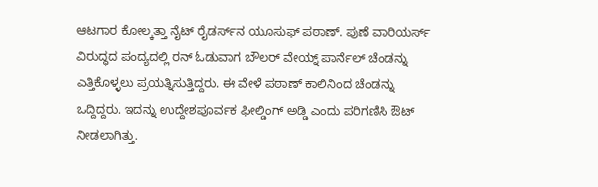ಆಟಗಾರ ಕೋಲ್ಕತ್ತಾ ನೈಟ್ ರೈಡರ್ಸ್‌ನ ಯೂಸುಫ್ ಪಠಾಣ್. ಪುಣೆ ವಾರಿಯರ್ಸ್ ವಿರುದ್ಧದ ಪಂದ್ಯದಲ್ಲಿ ರನ್ ಓಡುವಾಗ ಬೌಲರ್ ವೇಯ್ನ್ ಪಾರ್ನೆಲ್ ಚೆಂಡನ್ನು ಎತ್ತಿಕೊಳ್ಳಲು ಪ್ರಯತ್ನಿಸುತ್ತಿದ್ದರು. ಈ ವೇಳೆ ಪಠಾಣ್ ಕಾಲಿನಿಂದ ಚೆಂಡನ್ನು ಒದ್ದಿದ್ದರು. ಇದನ್ನು ಉದ್ದೇಶಪೂರ್ವಕ ಫೀಲ್ಡಿಂಗ್ ಅಡ್ಡಿ ಎಂದು ಪರಿಗಣಿಸಿ ಔಟ್ ನೀಡಲಾಗಿತ್ತು.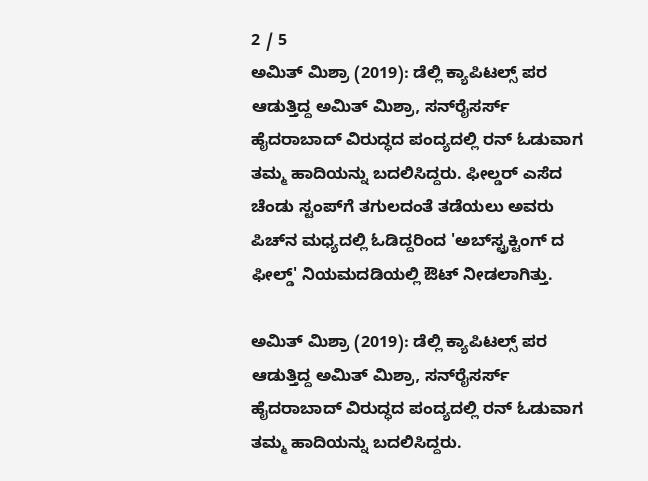2 / 5
ಅಮಿತ್ ಮಿಶ್ರಾ (2019): ಡೆಲ್ಲಿ ಕ್ಯಾಪಿಟಲ್ಸ್ ಪರ ಆಡುತ್ತಿದ್ದ ಅಮಿತ್ ಮಿಶ್ರಾ, ಸನ್‌ರೈಸರ್ಸ್ ಹೈದರಾಬಾದ್ ವಿರುದ್ಧದ ಪಂದ್ಯದಲ್ಲಿ ರನ್ ಓಡುವಾಗ ತಮ್ಮ ಹಾದಿಯನ್ನು ಬದಲಿಸಿದ್ದರು. ಫೀಲ್ಡರ್ ಎಸೆದ ಚೆಂಡು ಸ್ಟಂಪ್‌ಗೆ ತಗುಲದಂತೆ ತಡೆಯಲು ಅವರು ಪಿಚ್‌ನ ಮಧ್ಯದಲ್ಲಿ ಓಡಿದ್ದರಿಂದ 'ಅಬ್‌ಸ್ಟ್ರಕ್ಟಿಂಗ್ ದ ಫೀಲ್ಡ್' ನಿಯಮದಡಿಯಲ್ಲಿ ಔಟ್ ನೀಡಲಾಗಿತ್ತು.

ಅಮಿತ್ ಮಿಶ್ರಾ (2019): ಡೆಲ್ಲಿ ಕ್ಯಾಪಿಟಲ್ಸ್ ಪರ ಆಡುತ್ತಿದ್ದ ಅಮಿತ್ ಮಿಶ್ರಾ, ಸನ್‌ರೈಸರ್ಸ್ ಹೈದರಾಬಾದ್ ವಿರುದ್ಧದ ಪಂದ್ಯದಲ್ಲಿ ರನ್ ಓಡುವಾಗ ತಮ್ಮ ಹಾದಿಯನ್ನು ಬದಲಿಸಿದ್ದರು.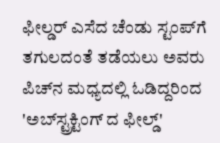ಫೀಲ್ಡರ್ ಎಸೆದ ಚೆಂಡು ಸ್ಟಂಪ್‌ಗೆ ತಗುಲದಂತೆ ತಡೆಯಲು ಅವರು ಪಿಚ್‌ನ ಮಧ್ಯದಲ್ಲಿ ಓಡಿದ್ದರಿಂದ 'ಅಬ್‌ಸ್ಟ್ರಕ್ಟಿಂಗ್ ದ ಫೀಲ್ಡ್'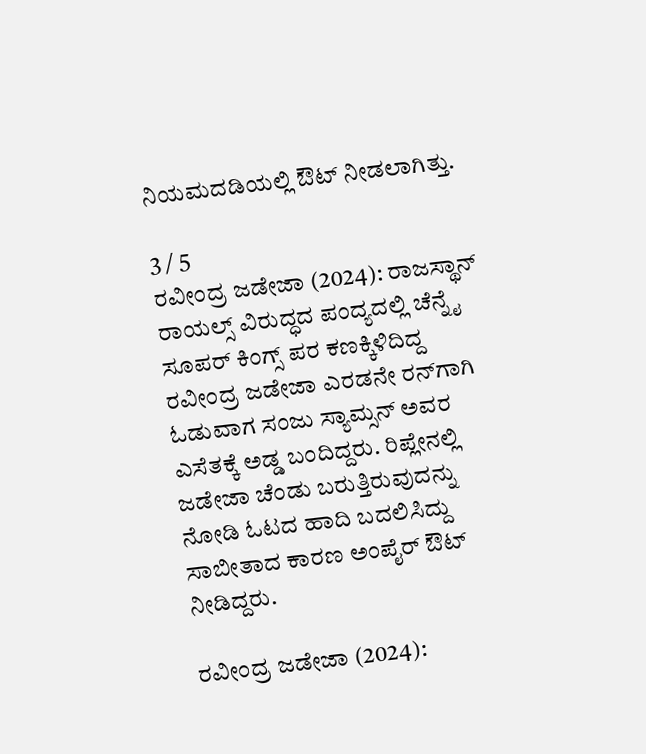ನಿಯಮದಡಿಯಲ್ಲಿ ಔಟ್ ನೀಡಲಾಗಿತ್ತು.

3 / 5
ರವೀಂದ್ರ ಜಡೇಜಾ (2024): ರಾಜಸ್ಥಾನ್ ರಾಯಲ್ಸ್ ವಿರುದ್ಧದ ಪಂದ್ಯದಲ್ಲಿ ಚೆನ್ನೈ ಸೂಪರ್ ಕಿಂಗ್ಸ್‌ ಪರ ಕಣಕ್ಕಿಳಿದಿದ್ದ ರವೀಂದ್ರ ಜಡೇಜಾ ಎರಡನೇ ರನ್‌ಗಾಗಿ ಓಡುವಾಗ ಸಂಜು ಸ್ಯಾಮ್ಸನ್ ಅವರ ಎಸೆತಕ್ಕೆ ಅಡ್ಡ ಬಂದಿದ್ದರು. ರಿಪ್ಲೇನಲ್ಲಿ ಜಡೇಜಾ ಚೆಂಡು ಬರುತ್ತಿರುವುದನ್ನು ನೋಡಿ ಓಟದ ಹಾದಿ ಬದಲಿಸಿದ್ದು ಸಾಬೀತಾದ ಕಾರಣ ಅಂಪೈರ್ ಔಟ್ ನೀಡಿದ್ದರು.

ರವೀಂದ್ರ ಜಡೇಜಾ (2024):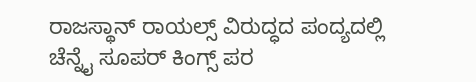ರಾಜಸ್ಥಾನ್ ರಾಯಲ್ಸ್ ವಿರುದ್ಧದ ಪಂದ್ಯದಲ್ಲಿ ಚೆನ್ನೈ ಸೂಪರ್ ಕಿಂಗ್ಸ್‌ ಪರ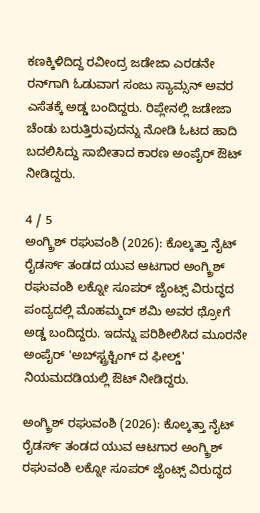ಕಣಕ್ಕಿಳಿದಿದ್ದ ರವೀಂದ್ರ ಜಡೇಜಾ ಎರಡನೇ ರನ್‌ಗಾಗಿ ಓಡುವಾಗ ಸಂಜು ಸ್ಯಾಮ್ಸನ್ ಅವರ ಎಸೆತಕ್ಕೆ ಅಡ್ಡ ಬಂದಿದ್ದರು. ರಿಪ್ಲೇನಲ್ಲಿ ಜಡೇಜಾ ಚೆಂಡು ಬರುತ್ತಿರುವುದನ್ನು ನೋಡಿ ಓಟದ ಹಾದಿ ಬದಲಿಸಿದ್ದು ಸಾಬೀತಾದ ಕಾರಣ ಅಂಪೈರ್ ಔಟ್ ನೀಡಿದ್ದರು.

4 / 5
ಅಂಗ್ಕ್ರಿಶ್ ರಘುವಂಶಿ (2026): ಕೊಲ್ಕತ್ತಾ ನೈಟ್ ರೈಡರ್ಸ್ ತಂಡದ ಯುವ ಆಟಗಾರ ಅಂಗ್ಕ್ರಿಶ್ ರಘುವಂಶಿ ಲಕ್ನೋ ಸೂಪರ್ ಜೈಂಟ್ಸ್ ವಿರುದ್ಧದ ಪಂದ್ಯದಲ್ಲಿ ಮೊಹಮ್ಮದ್ ಶಮಿ ಅವರ ಥ್ರೋಗೆ ಅಡ್ಡ ಬಂದಿದ್ದರು. ಇದನ್ನು ಪರಿಶೀಲಿಸಿದ ಮೂರನೇ ಅಂಪೈರ್ 'ಅಬ್‌ಸ್ಟ್ರಕ್ಟಿಂಗ್ ದ ಫೀಲ್ಡ್' ನಿಯಮದಡಿಯಲ್ಲಿ ಔಟ್ ನೀಡಿದ್ದರು.

ಅಂಗ್ಕ್ರಿಶ್ ರಘುವಂಶಿ (2026): ಕೊಲ್ಕತ್ತಾ ನೈಟ್ ರೈಡರ್ಸ್ ತಂಡದ ಯುವ ಆಟಗಾರ ಅಂಗ್ಕ್ರಿಶ್ ರಘುವಂಶಿ ಲಕ್ನೋ ಸೂಪರ್ ಜೈಂಟ್ಸ್ ವಿರುದ್ಧದ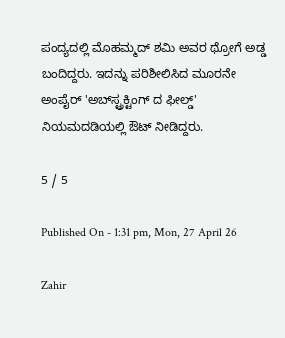ಪಂದ್ಯದಲ್ಲಿ ಮೊಹಮ್ಮದ್ ಶಮಿ ಅವರ ಥ್ರೋಗೆ ಅಡ್ಡ ಬಂದಿದ್ದರು. ಇದನ್ನು ಪರಿಶೀಲಿಸಿದ ಮೂರನೇ ಅಂಪೈರ್ 'ಅಬ್‌ಸ್ಟ್ರಕ್ಟಿಂಗ್ ದ ಫೀಲ್ಡ್' ನಿಯಮದಡಿಯಲ್ಲಿ ಔಟ್ ನೀಡಿದ್ದರು.

5 / 5

Published On - 1:31 pm, Mon, 27 April 26

Zahir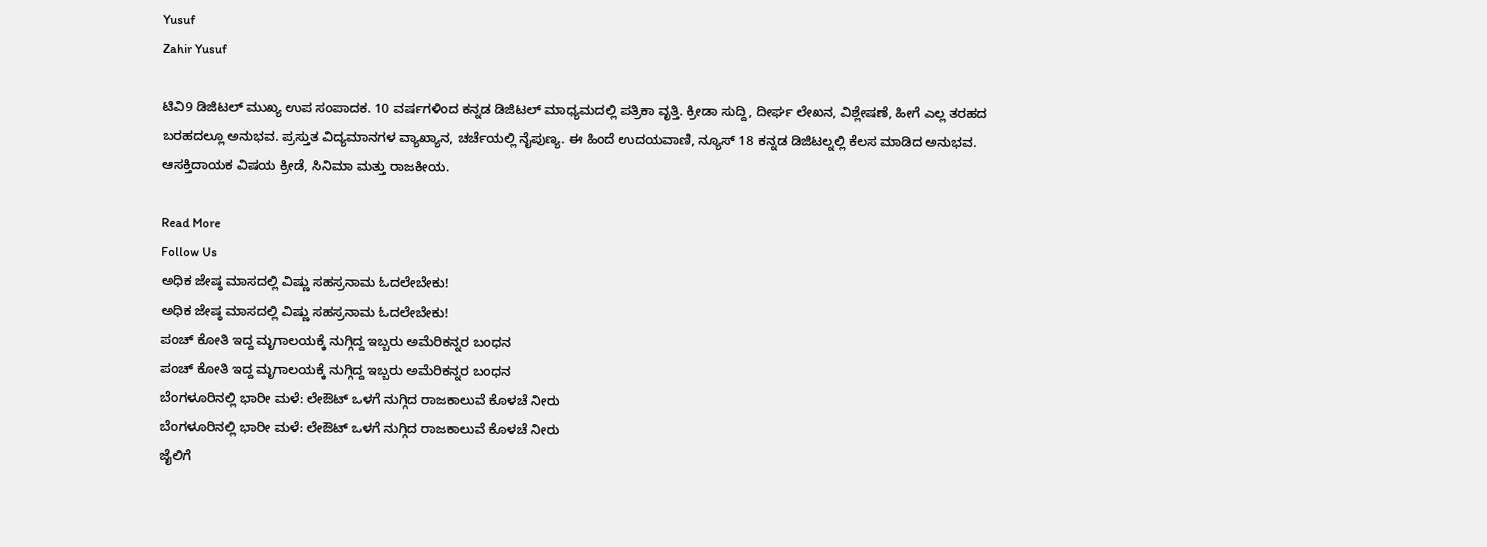Yusuf
Zahir Yusuf

ಟಿವಿ9 ಡಿಜಿಟಲ್ ಮುಖ್ಯ ಉಪ ಸಂಪಾದಕ. 10 ವರ್ಷಗಳಿಂದ ಕನ್ನಡ ಡಿಜಿಟಲ್ ಮಾಧ್ಯಮದಲ್ಲಿ ಪತ್ರಿಕಾ ವೃತ್ತಿ. ಕ್ರೀಡಾ ಸುದ್ದಿ, ದೀರ್ಘ ಲೇಖನ, ವಿಶ್ಲೇಷಣೆ, ಹೀಗೆ ಎಲ್ಲ ತರಹದ ಬರಹದಲ್ಲೂ ಅನುಭವ. ಪ್ರಸ್ತುತ ವಿದ್ಯಮಾನಗಳ ವ್ಯಾಖ್ಯಾನ, ಚರ್ಚೆಯಲ್ಲಿ ನೈಪುಣ್ಯ. ಈ ಹಿಂದೆ ಉದಯವಾಣಿ, ನ್ಯೂಸ್ 18 ಕನ್ನಡ ಡಿಜಿಟಲ್ನಲ್ಲಿ ಕೆಲಸ ಮಾಡಿದ ಅನುಭವ. ಆಸಕ್ತಿದಾಯಕ ವಿಷಯ ಕ್ರೀಡೆ, ಸಿನಿಮಾ ಮತ್ತು ರಾಜಕೀಯ.

Read More
Follow Us
ಅಧಿಕ ಜೇಷ್ಠ ಮಾಸದಲ್ಲಿ ವಿಷ್ಣು ಸಹಸ್ರನಾಮ ಓದಲೇಬೇಕು!
ಅಧಿಕ ಜೇಷ್ಠ ಮಾಸದಲ್ಲಿ ವಿಷ್ಣು ಸಹಸ್ರನಾಮ ಓದಲೇಬೇಕು!
ಪಂಚ್ ಕೋತಿ ಇದ್ದ ಮೃಗಾಲಯಕ್ಕೆ ನುಗ್ಗಿದ್ದ ಇಬ್ಬರು ಅಮೆರಿಕನ್ನರ ಬಂಧನ
ಪಂಚ್ ಕೋತಿ ಇದ್ದ ಮೃಗಾಲಯಕ್ಕೆ ನುಗ್ಗಿದ್ದ ಇಬ್ಬರು ಅಮೆರಿಕನ್ನರ ಬಂಧನ
ಬೆಂಗಳೂರಿನಲ್ಲಿ ಭಾರೀ ಮಳೆ: ಲೇಔಟ್ ಒಳಗೆ ನುಗ್ಗಿದ ರಾಜಕಾಲುವೆ ಕೊಳಚೆ ನೀರು
ಬೆಂಗಳೂರಿನಲ್ಲಿ ಭಾರೀ ಮಳೆ: ಲೇಔಟ್ ಒಳಗೆ ನುಗ್ಗಿದ ರಾಜಕಾಲುವೆ ಕೊಳಚೆ ನೀರು
ಜೈಲಿಗೆ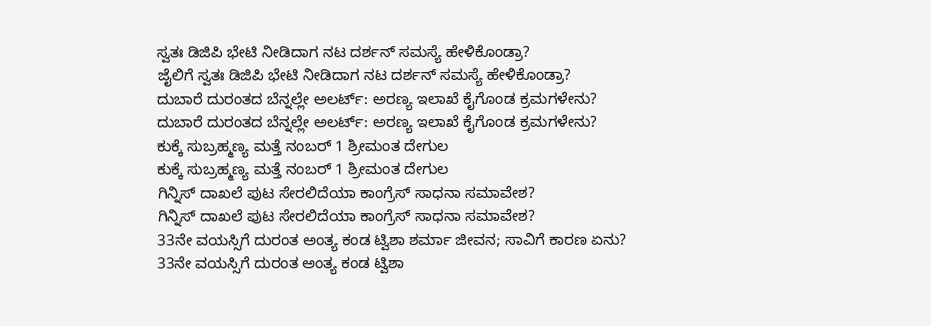ಸ್ವತಃ ಡಿಜಿಪಿ ಭೇಟಿ ನೀಡಿದಾಗ ನಟ ದರ್ಶನ್ ಸಮಸ್ಯೆ ಹೇಳಿಕೊಂಡ್ರಾ?
ಜೈಲಿಗೆ ಸ್ವತಃ ಡಿಜಿಪಿ ಭೇಟಿ ನೀಡಿದಾಗ ನಟ ದರ್ಶನ್ ಸಮಸ್ಯೆ ಹೇಳಿಕೊಂಡ್ರಾ?
ದುಬಾರೆ ದುರಂತದ ಬೆನ್ನಲ್ಲೇ ಅಲರ್ಟ್: ಅರಣ್ಯ ಇಲಾಖೆ ಕೈಗೊಂಡ ಕ್ರಮಗಳೇನು?
ದುಬಾರೆ ದುರಂತದ ಬೆನ್ನಲ್ಲೇ ಅಲರ್ಟ್: ಅರಣ್ಯ ಇಲಾಖೆ ಕೈಗೊಂಡ ಕ್ರಮಗಳೇನು?
ಕುಕ್ಕೆ ಸುಬ್ರಹ್ಮಣ್ಯ ಮತ್ತೆ ನಂಬರ್‌ 1 ಶ್ರೀಮಂತ ದೇಗುಲ
ಕುಕ್ಕೆ ಸುಬ್ರಹ್ಮಣ್ಯ ಮತ್ತೆ ನಂಬರ್‌ 1 ಶ್ರೀಮಂತ ದೇಗುಲ
ಗಿನ್ನಿಸ್ ದಾಖಲೆ ಪುಟ ಸೇರಲಿದೆಯಾ ಕಾಂಗ್ರೆಸ್ ಸಾಧನಾ ಸಮಾವೇಶ?
ಗಿನ್ನಿಸ್ ದಾಖಲೆ ಪುಟ ಸೇರಲಿದೆಯಾ ಕಾಂಗ್ರೆಸ್ ಸಾಧನಾ ಸಮಾವೇಶ?
33ನೇ ವಯಸ್ಸಿಗೆ ದುರಂತ ಅಂತ್ಯ ಕಂಡ ಟ್ವಿಶಾ ಶರ್ಮಾ ಜೀವನ; ಸಾವಿಗೆ ಕಾರಣ ಏನು?
33ನೇ ವಯಸ್ಸಿಗೆ ದುರಂತ ಅಂತ್ಯ ಕಂಡ ಟ್ವಿಶಾ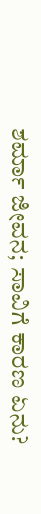ಶರ್ಮಾ ಜೀವನ; ಸಾವಿಗೆ ಕಾರಣ ಏನು?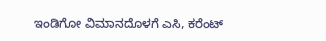ಇಂಡಿಗೋ ವಿಮಾನದೊಳಗೆ ಎಸಿ, ಕರೆಂಟ್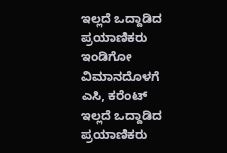ಇಲ್ಲದೆ ಒದ್ದಾಡಿದ ಪ್ರಯಾಣಿಕರು
ಇಂಡಿಗೋ ವಿಮಾನದೊಳಗೆ ಎಸಿ, ಕರೆಂಟ್ ಇಲ್ಲದೆ ಒದ್ದಾಡಿದ ಪ್ರಯಾಣಿಕರು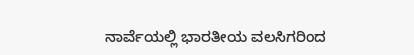ನಾರ್ವೆಯಲ್ಲಿ ಭಾರತೀಯ ವಲಸಿಗರಿಂದ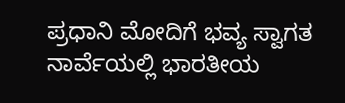ಪ್ರಧಾನಿ ಮೋದಿಗೆ ಭವ್ಯ ಸ್ವಾಗತ
ನಾರ್ವೆಯಲ್ಲಿ ಭಾರತೀಯ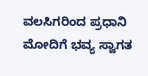ವಲಸಿಗರಿಂದ ಪ್ರಧಾನಿ ಮೋದಿಗೆ ಭವ್ಯ ಸ್ವಾಗತ